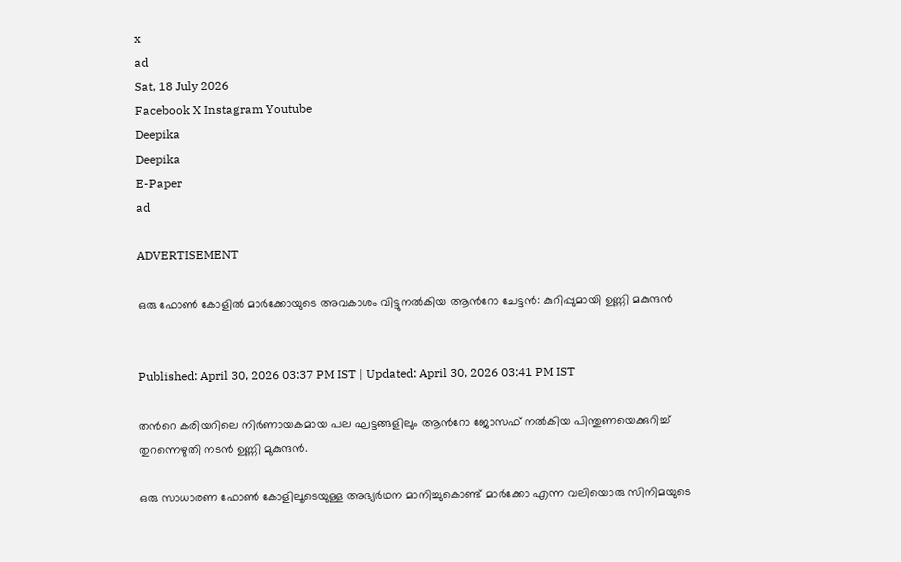x
ad
Sat, 18 July 2026
Facebook X Instagram Youtube
Deepika
Deepika
E-Paper
ad

ADVERTISEMENT

ഒരു ഫോൺ കോളിൽ മാർക്കോയുടെ അവകാശം വിട്ടുനൽകിയ ആന്‍റോ ചേട്ടൻ: കുറിപ്പുമായി ഉണ്ണി മകുന്ദൻ


Published: April 30, 2026 03:37 PM IST | Updated: April 30, 2026 03:41 PM IST

തന്‍റെ കരിയറിലെ നിർണായകമായ പല ഘട്ടങ്ങളിലും ആന്‍റോ ജോസഫ് നൽകിയ പിന്തുണയെക്കുറിച്ച് തുറന്നെഴുതി നടൻ ഉണ്ണി മുകുന്ദൻ.

ഒരു സാധാരണ ഫോൺ കോളിലൂടെയുള്ള അഭ്യർഥന മാനിച്ചുകൊണ്ട് മാർക്കോ എന്ന വലിയൊരു സിനിമയുടെ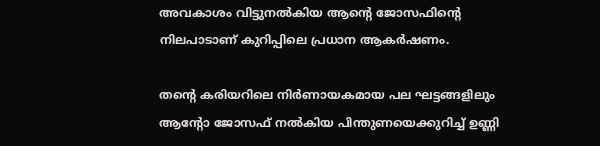അവകാശം വിട്ടുനൽകിയ ആന്‍റെ ജോസഫിന്‍റെ നിലപാടാണ് കുറിപ്പിലെ പ്രധാന ആകർഷണം.

തന്‍റെ കരിയറിലെ നിർണായകമായ പല ഘട്ടങ്ങളിലും ആന്‍റോ ജോസഫ് നൽകിയ പിന്തുണയെക്കുറിച്ച് ഉണ്ണി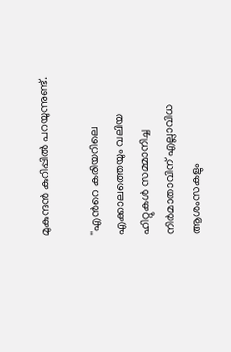മുകുന്ദൻ കുറിപ്പിൽ പറയുന്നുണ്ട്.

''എന്‍റെ കരിയറിലെ എക്കാലത്തെയും വലിയ ഹിറ്റുകൾ സമ്മാനിച്ച നിർമാതാവിന് എല്ലാവിധ ആശംസകളും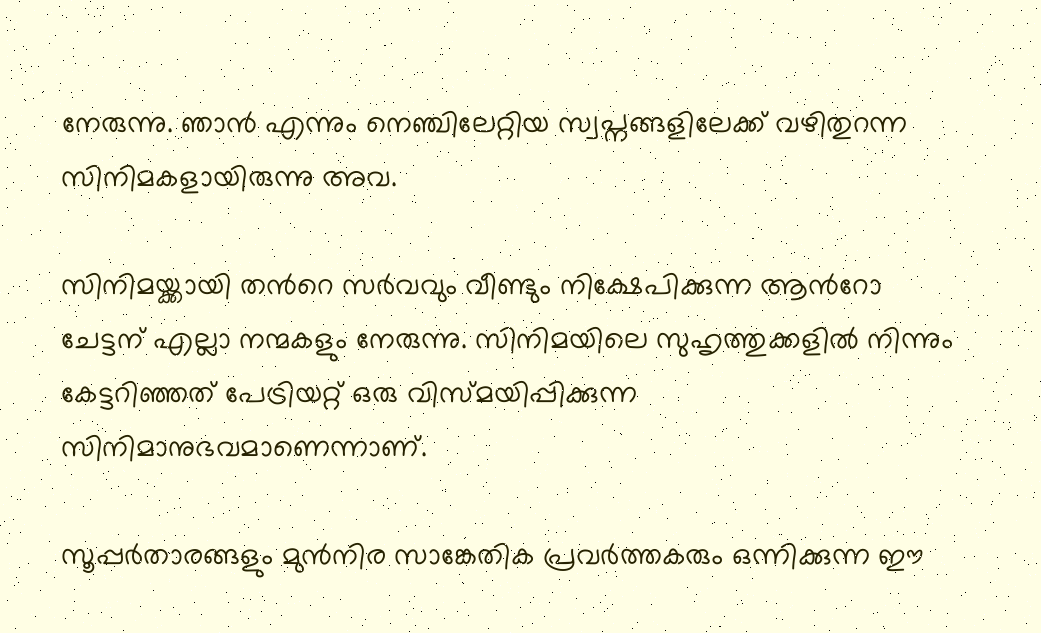നേരുന്നു. ഞാൻ എന്നും നെഞ്ചിലേറ്റിയ സ്വപ്നങ്ങളിലേക്ക് വഴിതുറന്ന സിനിമകളായിരുന്നു അവ.

സിനിമയ്ക്കായി തന്‍റെ സർവവും വീണ്ടും നിക്ഷേപിക്കുന്ന ആന്‍റോ ചേട്ടന് എല്ലാ നന്മകളും നേരുന്നു. സിനിമയിലെ സുഹൃത്തുക്കളിൽ നിന്നും കേട്ടറിഞ്ഞത് പേട്രിയറ്റ് ഒരു വിസ്മയിപ്പിക്കുന്ന സിനിമാനുഭവമാണെന്നാണ്.

സൂപ്പർതാരങ്ങളും മുൻനിര സാങ്കേതിക പ്രവർത്തകരും ഒന്നിക്കുന്ന ഈ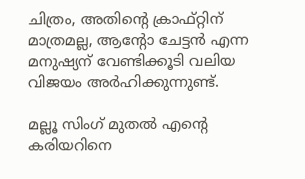ചിത്രം, അതിന്‍റെ ക്രാഫ്റ്റിന് മാത്രമല്ല, ആന്‍റോ ചേട്ടൻ എന്ന മനുഷ്യന് വേണ്ടിക്കൂടി വലിയ വിജയം അർഹിക്കുന്നുണ്ട്.

മല്ലൂ സിംഗ് മുതൽ എന്‍റെ കരിയറിനെ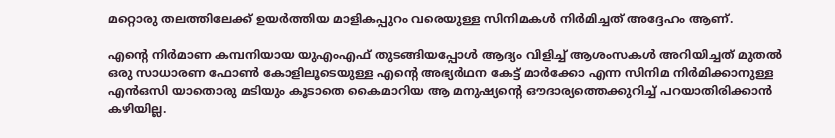മറ്റൊരു തലത്തിലേക്ക് ഉയർത്തിയ മാളികപ്പുറം വരെയുള്ള സിനിമകൾ നിർമിച്ചത് അദ്ദേഹം ആണ്.

എന്‍റെ നിർമാണ കമ്പനിയായ യുഎംഎഫ് തുടങ്ങിയപ്പോൾ ആദ്യം വിളിച്ച് ആശംസകൾ അറിയിച്ചത് മുതൽ ഒരു സാധാരണ ഫോൺ കോളിലൂടെയുള്ള എന്‍റെ അഭ്യർഥന കേട്ട് മാർക്കോ എന്ന സിനിമ നിർമിക്കാനുള്ള എൻഒസി യാതൊരു മടിയും കൂടാതെ കൈമാറിയ ആ മനുഷ്യന്‍റെ ഔദാര്യത്തെക്കുറിച്ച് പറയാതിരിക്കാൻ കഴിയില്ല.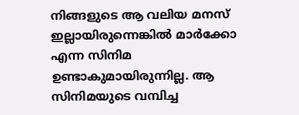നിങ്ങളുടെ ആ വലിയ മനസ് ഇല്ലായിരുന്നെങ്കിൽ മാർക്കോ എന്ന സിനിമ ഉണ്ടാകുമായിരുന്നില്ല. ആ സിനിമയുടെ വമ്പിച്ച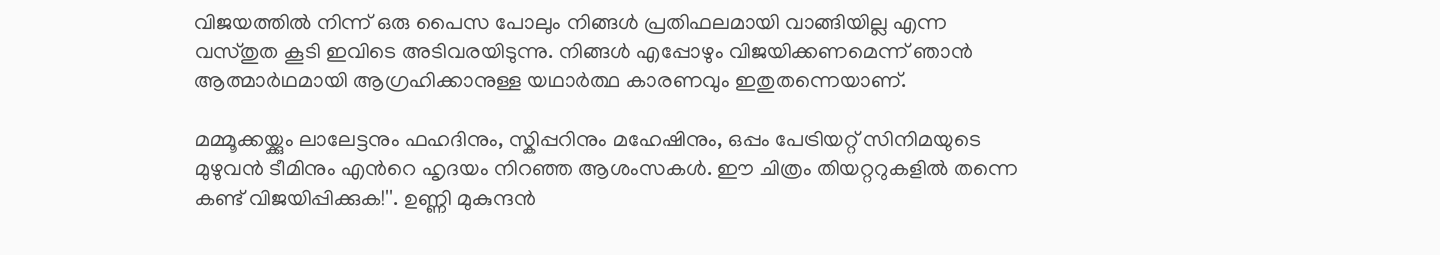വിജയത്തിൽ നിന്ന് ഒരു പൈസ പോലും നിങ്ങൾ പ്രതിഫലമായി വാങ്ങിയില്ല എന്ന വസ്തുത കൂടി ഇവിടെ അടിവരയിടുന്നു. നിങ്ങൾ എപ്പോഴും വിജയിക്കണമെന്ന് ഞാൻ ആത്മാർഥമായി ആഗ്രഹിക്കാനുള്ള യഥാർത്ഥ കാരണവും ഇതുതന്നെയാണ്.

മമ്മൂക്കയ്ക്കും ലാലേട്ടനും ഫഹദിനും, സ്കിപ്പറിനും മഹേഷിനും, ഒപ്പം പേട്രിയറ്റ് സിനിമയുടെ മുഴുവൻ ടീമിനും എന്‍റെ ഹൃദയം നിറഞ്ഞ ആശംസകൾ. ഈ ചിത്രം തിയറ്ററുകളിൽ തന്നെ കണ്ട് വിജയിപ്പിക്കുക!''. ഉണ്ണി മുകുന്ദൻ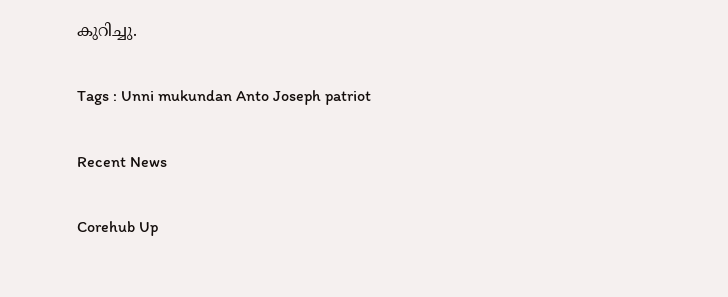കുറിച്ചു.

Tags : Unni mukundan Anto Joseph patriot

Recent News

Corehub Up